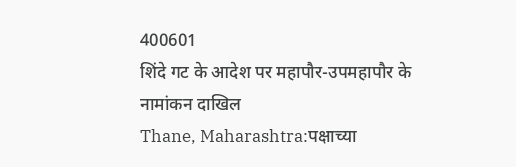400601
शिंदे गट के आदेश पर महापौर-उपमहापौर के नामांकन दाखिल
Thane, Maharashtra:पक्षाच्या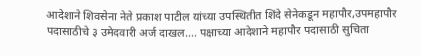आदेशाने शिवसेना नेते प्रकाश पाटील यांच्या उपस्थितीत शिंदे सेनेकडून महापौर,उपमहापौर पदासाठीचे ३ उमेदवारी अर्ज दाखल.... पक्षाच्या आदेशाने महापौर पदासाठी सुचिता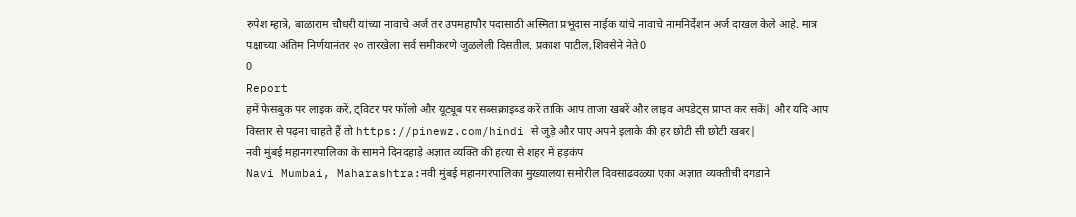रुपेश म्हात्रे, बाळाराम चौधरी यांच्या नावाचे अर्ज तर उपमहापौर पदासाठी अस्मिता प्रभूदास नाईक यांचे नावाचे नामनिर्देशन अर्ज दाखल केले आहे. मात्र पक्षाच्या अंतिम निर्णयानंतर २० तारखेला सर्व समीकरणे जुळलेली दिसतील. प्रकाश पाटील,शिवसेने नेते0
0
Report
हमें फेसबुक पर लाइक करें, ट्विटर पर फॉलो और यूट्यूब पर सब्सक्राइब्ड करें ताकि आप ताजा खबरें और लाइव अपडेट्स प्राप्त कर सकें| और यदि आप विस्तार से पढ़ना चाहते हैं तो https://pinewz.com/hindi से जुड़े और पाए अपने इलाके की हर छोटी सी छोटी खबर|
नवी मुंबई महानगरपालिका के सामने दिनदहाड़े अज्ञात व्यक्ति की हत्या से शहर में हड़कंप
Navi Mumbai, Maharashtra:नवी मुंबई महानगरपालिका मुख्यालया समोरील दिवसाढवळ्या एका अज्ञात व्यक्तीची दगडाने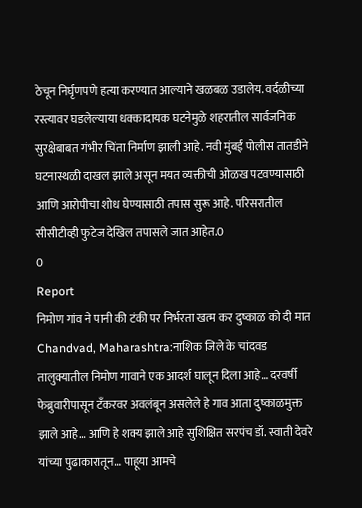ठेचून निर्घृणपणे हत्या करण्यात आल्याने खळबळ उडालेय. वर्दळीच्या रस्त्यावर घडलेल्याया धक्कादायक घटनेमुळे शहरातील सार्वजनिक सुरक्षेबाबत गंभीर चिंता निर्माण झाली आहे. नवी मुंबई पोलीस तातडीने घटनास्थळी दाखल झाले असून मयत व्यक्तीची ओळख पटवण्यासाठी आणि आरोपीचा शोध घेण्यासाठी तपास सुरू आहे. परिसरातील सीसीटीव्ही फुटेज देखिल तपासले जात आहेत.0
0
Report
निमोण गांव ने पानी की टंकी पर निर्भरता खत्म कर दुष्काळ को दी मात
Chandvad, Maharashtra:नाशिक जिले के चांदवड तालुक्यातील निमोण गावाने एक आदर्श घालून दिला आहे… दरवर्षी फेब्रुवारीपासून टँकरवर अवलंबून असलेले हे गाव आता दुष्काळमुक्त झाले आहे… आणि हे शक्य झाले आहे सुशिक्षित सरपंच डॉ. स्वाती देवरे यांच्या पुढाकारातून… पाहूया आमचे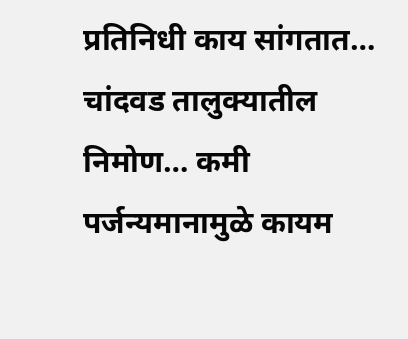प्रतिनिधी काय सांगतात… चांदवड तालुक्यातील निमोण… कमी पर्जन्यमानामुळे कायम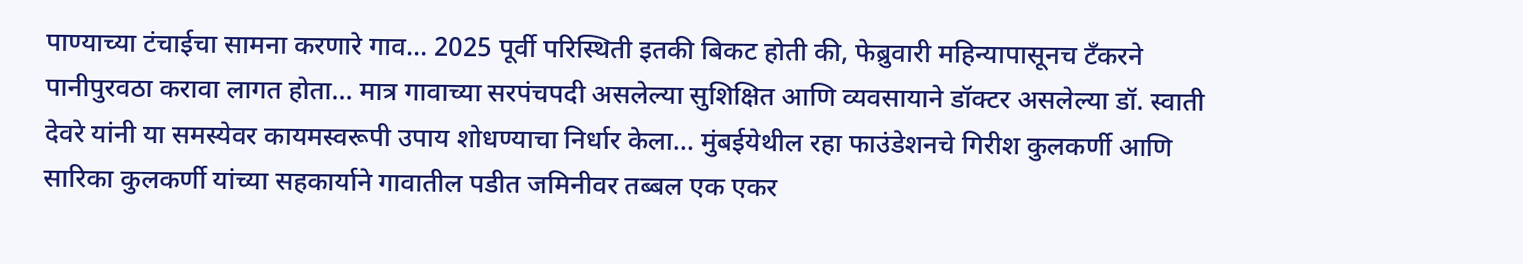पाण्याच्या टंचाईचा सामना करणारे गाव… 2025 पूर्वी परिस्थिती इतकी बिकट होती की, फेब्रुवारी महिन्यापासूनच टँकरने पानीपुरवठा करावा लागत होता… मात्र गावाच्या सरपंचपदी असलेल्या सुशिक्षित आणि व्यवसायाने डॉक्टर असलेल्या डॉ. स्वाती देवरे यांनी या समस्येवर कायमस्वरूपी उपाय शोधण्याचा निर्धार केला… मुंबईयेथील रहा फाउंडेशनचे गिरीश कुलकर्णी आणि सारिका कुलकर्णी यांच्या सहकार्याने गावातील पडीत जमिनीवर तब्बल एक एकर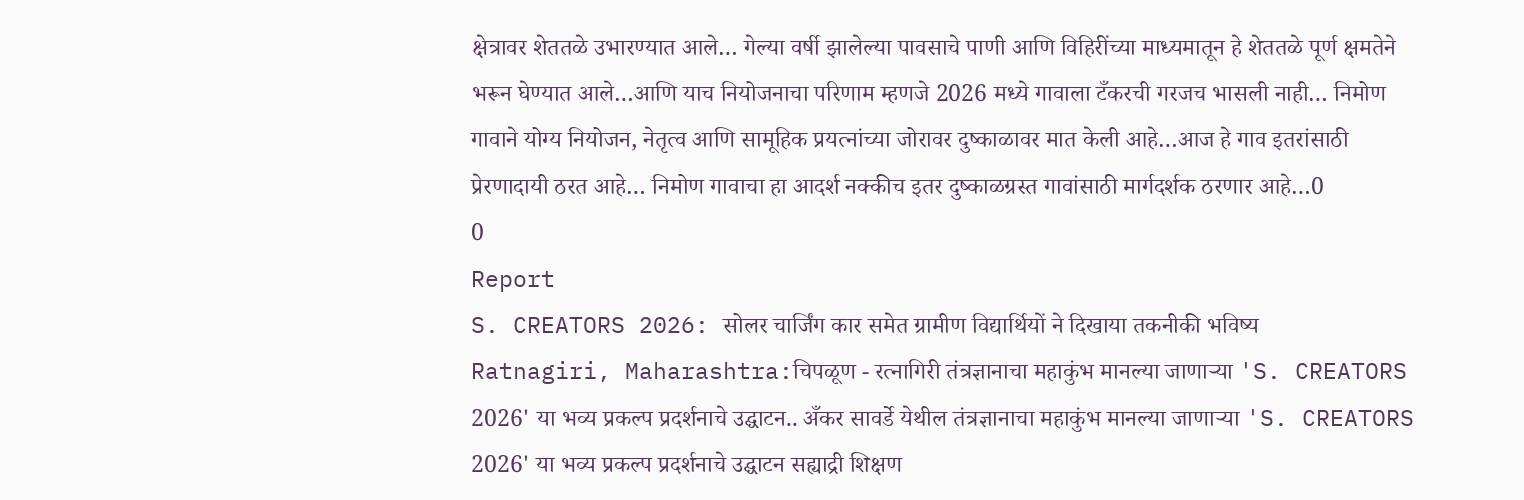क्षेत्रावर शेततळे उभारण्यात आले… गेल्या वर्षी झालेल्या पावसाचे पाणी आणि विहिरींच्या माध्यमातून हे शेततळे पूर्ण क्षमतेने भरून घेण्यात आले…आणि याच नियोजनाचा परिणाम म्हणजे 2026 मध्ये गावाला टँकरची गरजच भासली नाही… निमोण गावाने योग्य नियोजन, नेतृत्व आणि सामूहिक प्रयत्नांच्या जोरावर दुष्काळावर मात केली आहे…आज हे गाव इतरांसाठी प्रेरणादायी ठरत आहे… निमोण गावाचा हा आदर्श नक्कीच इतर दुष्काळग्रस्त गावांसाठी मार्गदर्शक ठरणार आहे…0
0
Report
S. CREATORS 2026: सोलर चार्जिंग कार समेत ग्रामीण विद्यार्थियों ने दिखाया तकनीकी भविष्य
Ratnagiri, Maharashtra:चिपळूण - रत्नागिरी तंत्रज्ञानाचा महाकुंभ मानल्या जाणाऱ्या 'S. CREATORS 2026' या भव्य प्रकल्प प्रदर्शनाचे उद्घाटन.. अँकर सावर्डे येथील तंत्रज्ञानाचा महाकुंभ मानल्या जाणाऱ्या 'S. CREATORS 2026' या भव्य प्रकल्प प्रदर्शनाचे उद्घाटन सह्याद्री शिक्षण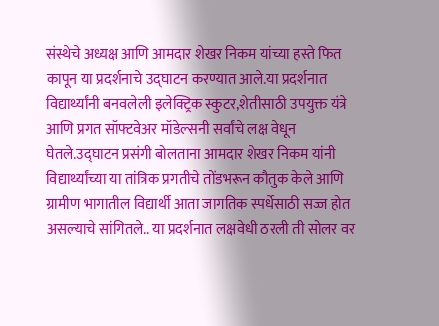संस्थेचे अध्यक्ष आणि आमदार शेखर निकम यांच्या हस्ते फित कापून या प्रदर्शनाचे उद्घाटन करण्यात आले.या प्रदर्शनात विद्यार्थ्यांनी बनवलेली इलेक्ट्रिक स्कुटर,शेतीसाठी उपयुक्त यंत्रे आणि प्रगत सॉफ्टवेअर मॉडेल्सनी सर्वांचे लक्ष वेधून घेतले.उद्घाटन प्रसंगी बोलताना आमदार शेखर निकम यांनी विद्यार्थ्यांच्या या तांत्रिक प्रगतीचे तोंडभरून कौतुक केले आणि ग्रामीण भागातील विद्यार्थी आता जागतिक स्पर्धेसाठी सज्ज होत असल्याचे सांगितले.. या प्रदर्शनात लक्षवेधी ठरली ती सोलर वर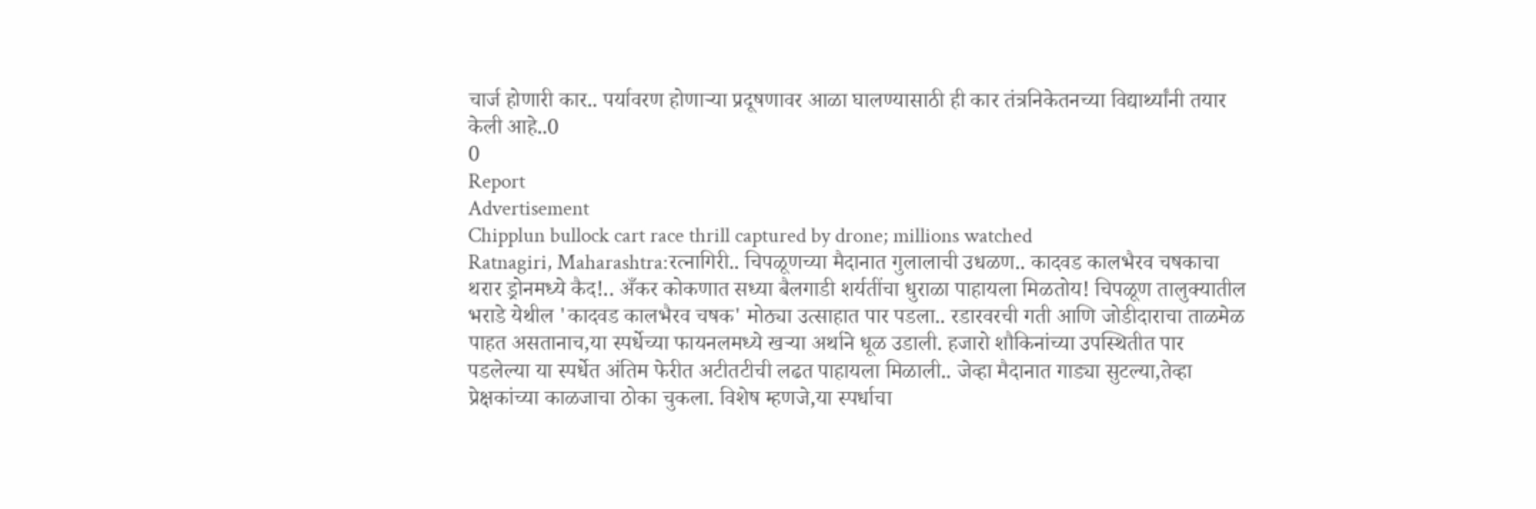चार्ज होणारी कार.. पर्यावरण होणाऱ्या प्रदूषणावर आळा घालण्यासाठी ही कार तंत्रनिकेतनच्या विद्यार्थ्यांनी तयार केली आहे..0
0
Report
Advertisement
Chipplun bullock cart race thrill captured by drone; millions watched
Ratnagiri, Maharashtra:रत्नागिरी.. चिपळूणच्या मैदानात गुलालाची उधळण.. कादवड कालभैरव चषकाचा थरार ड्रोनमध्ये कैद!.. अँकर कोकणात सध्या बैलगाडी शर्यतींचा धुराळा पाहायला मिळतोय! चिपळूण तालुक्यातील भराडे येथील 'कादवड कालभैरव चषक' मोठ्या उत्साहात पार पडला.. रडारवरची गती आणि जोडीदाराचा ताळमेळ पाहत असतानाच,या स्पर्धेच्या फायनलमध्ये खऱ्या अर्थाने धूळ उडाली. हजारो शौकिनांच्या उपस्थितीत पार पडलेल्या या स्पर्धेत अंतिम फेरीत अटीतटीची लढत पाहायला मिळाली.. जेव्हा मैदानात गाड्या सुटल्या,तेव्हा प्रेक्षकांच्या काळजाचा ठोका चुकला. विशेष म्हणजे,या स्पर्धाचा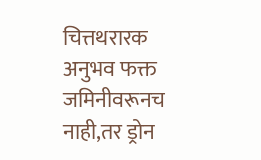चित्तथरारक अनुभव फक्त जमिनीवरूनच नाही,तर ड्रोन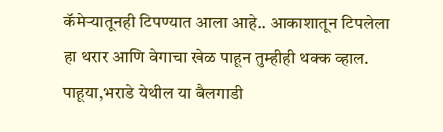कॅमेऱ्यातूनही टिपण्यात आला आहे.. आकाशातून टिपलेला हा थरार आणि वेगाचा खेळ पाहून तुम्हीही थक्क व्हाल. पाहूया,भराडे येथील या बैलगाडी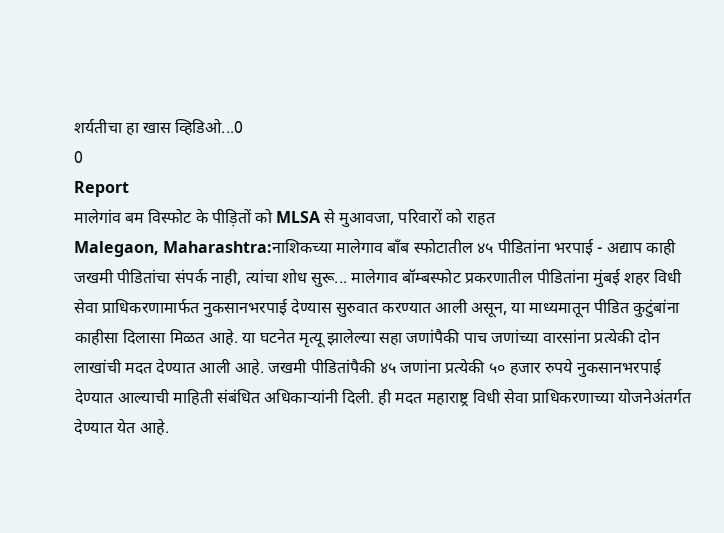शर्यतीचा हा खास व्हिडिओ...0
0
Report
मालेगांव बम विस्फोट के पीड़ितों को MLSA से मुआवजा, परिवारों को राहत
Malegaon, Maharashtra:नाशिकच्या मालेगाव बॉंब स्फोटातील ४५ पीडितांना भरपाई - अद्याप काही जखमी पीडितांचा संपर्क नाही, त्यांचा शोध सुरू... मालेगाव बॉम्बस्फोट प्रकरणातील पीडितांना मुंबई शहर विधी सेवा प्राधिकरणामार्फत नुकसानभरपाई देण्यास सुरुवात करण्यात आली असून, या माध्यमातून पीडित कुटुंबांना काहीसा दिलासा मिळत आहे. या घटनेत मृत्यू झालेल्या सहा जणांपैकी पाच जणांच्या वारसांना प्रत्येकी दोन लाखांची मदत देण्यात आली आहे. जखमी पीडितांपैकी ४५ जणांना प्रत्येकी ५० हजार रुपये नुकसानभरपाई देण्यात आल्याची माहिती संबंधित अधिकाऱ्यांनी दिली. ही मदत महाराष्ट्र विधी सेवा प्राधिकरणाच्या योजनेअंतर्गत देण्यात येत आहे.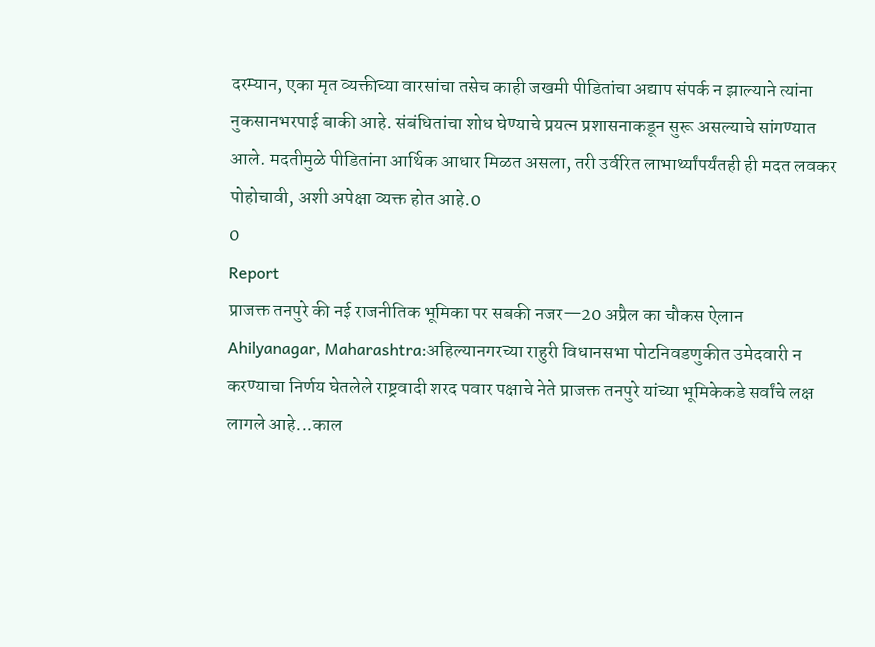दरम्यान, एका मृत व्यक्तीच्या वारसांचा तसेच काही जखमी पीडितांचा अद्याप संपर्क न झाल्याने त्यांना नुकसानभरपाई बाकी आहे. संबंधितांचा शोध घेण्याचे प्रयत्न प्रशासनाकडून सुरू असल्याचे सांगण्यात आले. मदतीमुळे पीडितांना आर्थिक आधार मिळत असला, तरी उर्वरित लाभार्थ्यांपर्यंतही ही मदत लवकर पोहोचावी, अशी अपेक्षा व्यक्त होत आहे.0
0
Report
प्राजक्त तनपुरे की नई राजनीतिक भूमिका पर सबकी नजर—20 अप्रैल का चौकस ऐलान
Ahilyanagar, Maharashtra:अहिल्यानगरच्या राहुरी विधानसभा पोटनिवडणुकीत उमेदवारी न करण्याचा निर्णय घेतलेले राष्ट्रवादी शरद पवार पक्षाचे नेते प्राजक्त तनपुरे यांच्या भूमिकेकडे सर्वांचे लक्ष लागले आहे...काल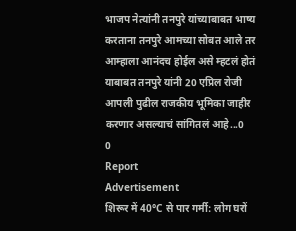भाजप नेत्यांनी तनपुरे यांच्याबाबत भाष्य करताना तनपुरे आमच्या सोबत आले तर आम्हाला आनंदच होईल असे म्हटलं होतं याबाबत तनपुरे यांनी 20 एप्रिल रोजी आपली पुढील राजकीय भूमिका जाहीर करणार असल्याचं सांगितलं आहे...0
0
Report
Advertisement
शिरूर में 40°C से पार गर्मी: लोग घरों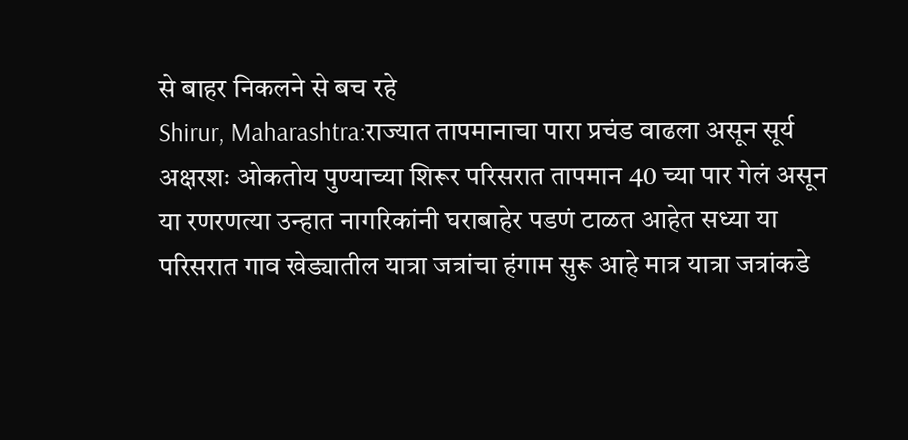से बाहर निकलने से बच रहे
Shirur, Maharashtra:राज्यात तापमानाचा पारा प्रचंड वाढला असून सूर्य अक्षरशः ओकतोय पुण्याच्या शिरूर परिसरात तापमान 40 च्या पार गेलं असून या रणरणत्या उन्हात नागरिकांनी घराबाहेर पडणं टाळत आहेत सध्या या परिसरात गाव खेड्यातील यात्रा जत्रांचा हंगाम सुरू आहे मात्र यात्रा जत्रांकडे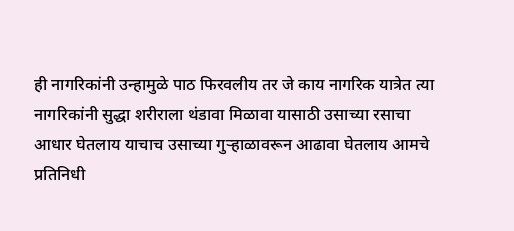ही नागरिकांनी उन्हामुळे पाठ फिरवलीय तर जे काय नागरिक यात्रेत त्या नागरिकांनी सुद्धा शरीराला थंडावा मिळावा यासाठी उसाच्या रसाचा आधार घेतलाय याचाच उसाच्या गुऱ्हाळावरून आढावा घेतलाय आमचे प्रतिनिधी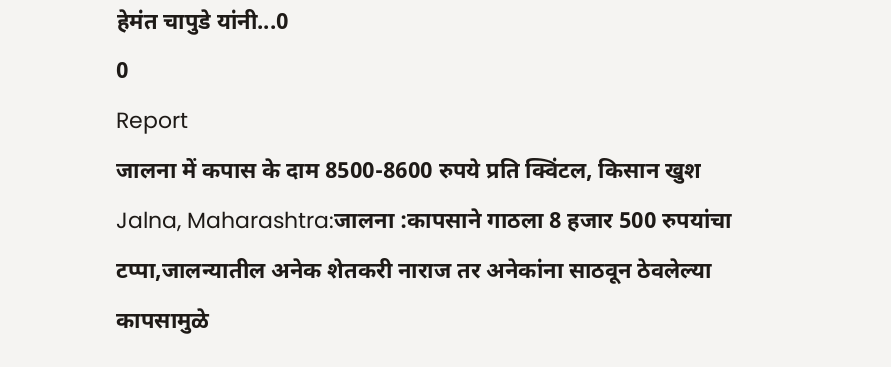हेमंत चापुडे यांनी...0
0
Report
जालना में कपास के दाम 8500-8600 रुपये प्रति क्विंटल, किसान खुश
Jalna, Maharashtra:जालना :कापसाने गाठला 8 हजार 500 रुपयांचा टप्पा,जालन्यातील अनेक शेतकरी नाराज तर अनेकांना साठवून ठेवलेल्या कापसामुळे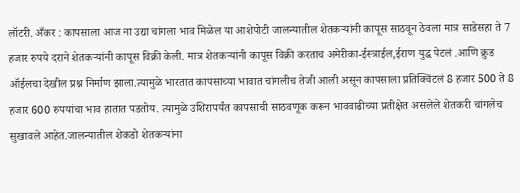लॉटरी. अँकर : कापसाला आज ना उद्या चांगला भाव मिळेल या आशेपोटी जालन्यातील शेतकऱ्यांनी कापूस साठवून ठेवला मात्र साडेसहा ते 7 हजार रुपये दराने शेतकऱ्यांनी कापूस विक्री केली. मात्र शेतकऱ्यांनी कापूस विक्री करताच अमेरीका-ईस्त्राईल,ईराण युद्ध पेटलं .आणि क्रुड ऑईलचा देखील प्रश्न निर्माण झाला.त्यामुळे भारतात कापसाच्या भावात चांगलीच तेजी आली असून कापसाला प्रतिक्विंटलं 8 हजार 500 ते 8 हजार 600 रुपयांचा भाव हातात पडतोय. त्यामुळे उशिरापर्यंत कापसाची साठवणूक करून भाववाढीच्या प्रतीक्षेत असलेले शेतकरी चांगलेच सुखावले आहेत.जालन्यातील शेकडो शेतकऱ्यांना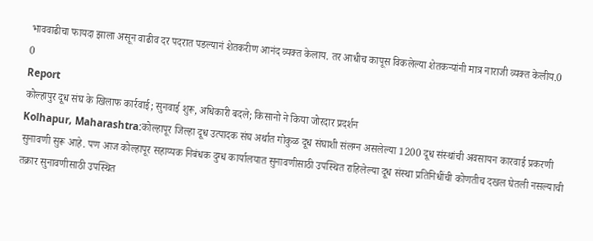भाववाढीचा फायदा झाला असून वाढीव दर पदरात पडल्यानं शेतकरीण आनंद व्यक्त केलाय. तर आधीच कापूस विकलेल्या शेतकऱ्यांनी मात्र नाराजी व्यक्त केलीय.0
0
Report
कोल्हापुर दूध संघ के खिलाफ कार्रवाई; सुनवाई शुरू, अधिकारी बदले; किसानो ने किया जोरदार प्रदर्शन
Kolhapur, Maharashtra:कोल्हापूर जिल्हा दूध उत्पादक संघ अर्थात गोकुळ दूध संघाशी संलग्न असलेल्या 1200 दूध संस्थांची अवसायन कारवाई प्रकरणी सुनावणी सुरू आहे. पण आज कोल्हापूर सहाय्यक निबंधक दुग्ध कार्यालयात सुनावणीसाठी उपस्थित राहिलेल्या दूध संस्था प्रतिनिधींची कोणतीच दखल घेतली नसल्याची तक्रार सुनावणीसाठी उपस्थित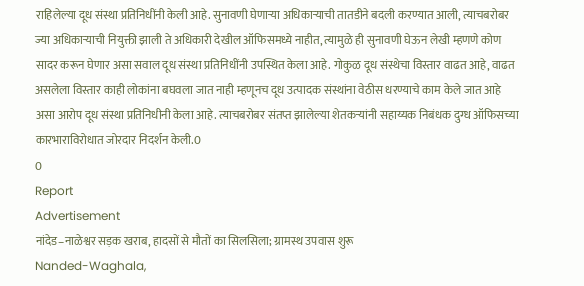राहिलेल्या दूध संस्था प्रतिनिधींनी केली आहे. सुनावणी घेणाऱ्या अधिकाऱ्याची तातडीने बदली करण्यात आली, त्याचबरोबर ज्या अधिकाऱ्याची नियुक्ती झाली ते अधिकारी देखील ऑफिसमध्ये नाहीत, त्यामुळे ही सुनावणी घेऊन लेखी म्हणणे कोण सादर करून घेणार असा सवाल दूध संस्था प्रतिनिधींनी उपस्थित केला आहे. गोकुळ दूध संस्थेचा विस्तार वाढत आहे, वाढत असलेला विस्तार काही लोकांना बघवला जात नाही म्हणूनच दूध उत्पादक संस्थांना वेठीस धरण्याचे काम केले जात आहे असा आरोप दूध संस्था प्रतिनिधीनी केला आहे. त्याचबरोबर संतप्त झालेल्या शेतकऱ्यांनी सहाय्यक निबंधक दुग्ध ऑफिसच्या कारभाराविरोधात जोरदार निदर्शन केली.0
0
Report
Advertisement
नांदेड–नाळेश्वर सड़क खराब, हादसों से मौतों का सिलसिला; ग्रामस्थ उपवास शुरू
Nanded-Waghala,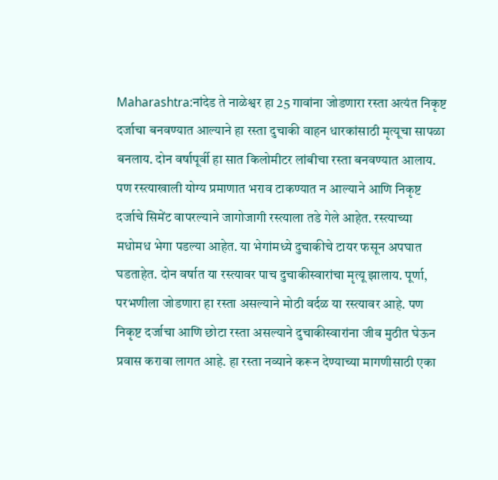Maharashtra:नांदेड ते नाळेश्वर हा 25 गावांना जोडणारा रस्ता अत्यंत निकृष्ट दर्जाचा बनवण्यात आल्याने हा रस्ता दुचाकी वाहन धारकांसाठी मृत्यूचा सापळा बनलाय. दोन वर्षापूर्वी हा सात किलोमीटर लांबीचा रस्ता बनवण्यात आलाय. पण रस्त्याखाली योग्य प्रमाणात भराव टाकण्यात न आल्याने आणि निकृष्ट दर्जाचे सिमेंट वापरल्याने जागोजागी रस्त्याला तडे गेले आहेत. रस्त्याच्या मधोमध भेगा पडल्या आहेत. या भेगांमध्ये दुचाकीचे टायर फसून अपघात घडताहेत. दोन वर्षात या रस्त्यावर पाच दुचाकीस्वारांचा मृत्यू झालाय. पूर्णा, परभणीला जोडणारा हा रस्ता असल्याने मोठी वर्दळ या रस्त्यावर आहे. पण निकृष्ट दर्जाचा आणि छोटा रस्ता असल्याने दुचाकीस्वारांना जीव मुठीत घेऊन प्रवास करावा लागत आहे. हा रस्ता नव्याने करून देण्याच्या मागणीसाठी एका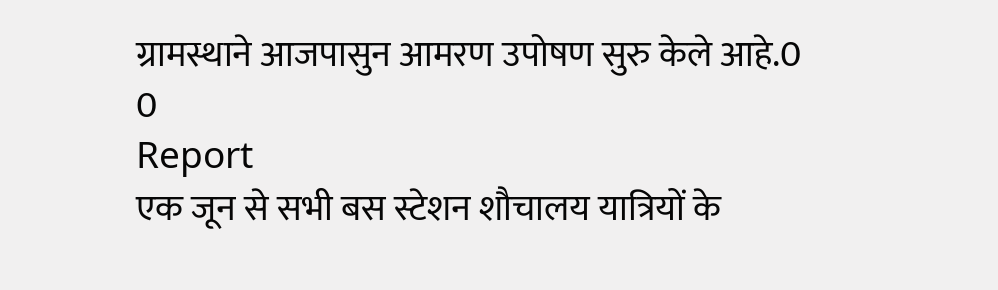ग्रामस्थाने आजपासुन आमरण उपोषण सुरु केले आहे.0
0
Report
एक जून से सभी बस स्टेशन शौचालय यात्रियों के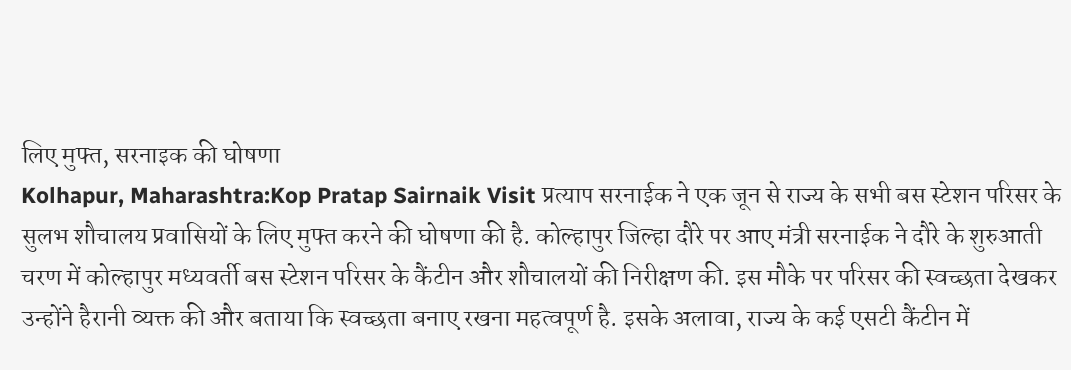लिए मुफ्त, सरनाइक की घोषणा
Kolhapur, Maharashtra:Kop Pratap Sairnaik Visit प्रत्याप सरनाईक ने एक जून से राज्य के सभी बस स्टेशन परिसर के सुलभ शौचालय प्रवासियों के लिए मुफ्त करने की घोषणा की है. कोल्हापुर जिल्हा दौरे पर आए मंत्री सरनाईक ने दौरे के शुरुआती चरण में कोल्हापुर मध्यवर्ती बस स्टेशन परिसर के कैंटीन और शौचालयों की निरीक्षण की. इस मौके पर परिसर की स्वच्छता देखकर उन्होंने हैरानी व्यक्त की और बताया कि स्वच्छता बनाए रखना महत्वपूर्ण है. इसके अलावा, राज्य के कई एसटी कैंटीन में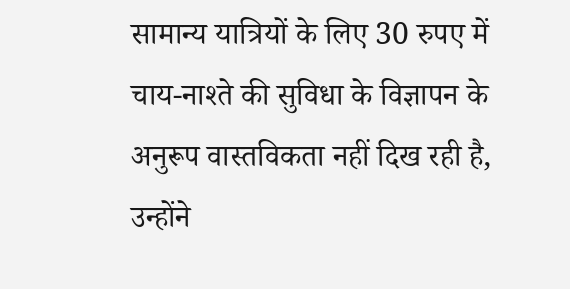सामान्य यात्रियों के लिए 30 रुपए में चाय-नाश्ते की सुविधा के विज्ञापन के अनुरूप वास्तविकता नहीं दिख रही है, उन्होंने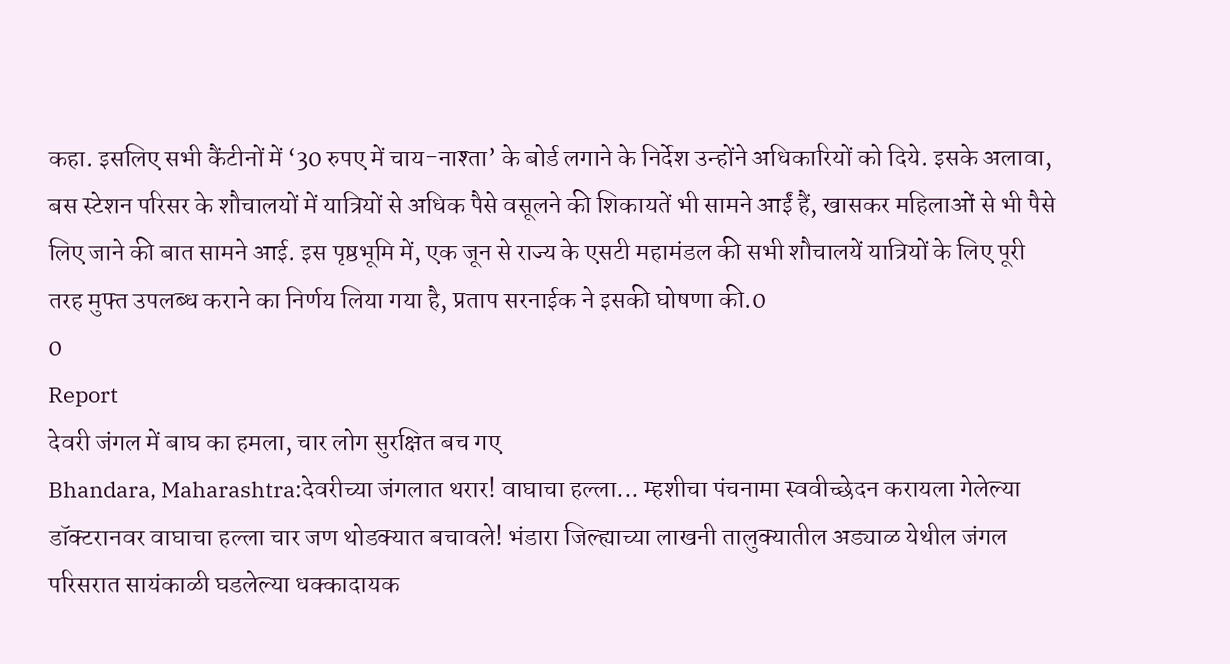कहा. इसलिए सभी कैंटीनों में ‘30 रुपए में चाय-नाश्ता’ के बोर्ड लगाने के निर्देश उन्होंने अधिकारियों को दिये. इसके अलावा, बस स्टेशन परिसर के शौचालयों में यात्रियों से अधिक पैसे वसूलने की शिकायतें भी सामने आईं हैं, खासकर महिलाओं से भी पैसे लिए जाने की बात सामने आई. इस पृष्ठभूमि में, एक जून से राज्य के एसटी महामंडल की सभी शौचालयें यात्रियों के लिए पूरी तरह मुफ्त उपलब्ध कराने का निर्णय लिया गया है, प्रताप सरनाईक ने इसकी घोषणा की.0
0
Report
देवरी जंगल में बाघ का हमला, चार लोग सुरक्षित बच गए
Bhandara, Maharashtra:देवरीच्या जंगलात थरार! वाघाचा हल्ला... म्हशीचा पंचनामा स्ववीच्छेदन करायला गेलेल्या डॉक्टरानवर वाघाचा हल्ला चार जण थोडक्यात बचावले! भंडारा जिल्ह्याच्या लाखनी तालुक्यातील अड्याळ येथील जंगल परिसरात सायंकाळी घडलेल्या धक्कादायक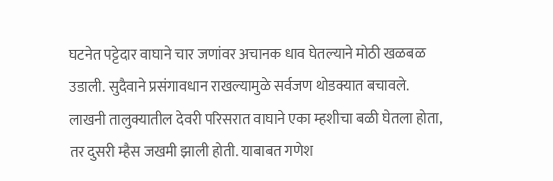घटनेत पट्टेदार वाघाने चार जणांवर अचानक धाव घेतल्याने मोठी खळबळ उडाली. सुदैवाने प्रसंगावधान राखल्यामुळे सर्वजण थोडक्यात बचावले. लाखनी तालुक्यातील देवरी परिसरात वाघाने एका म्हशीचा बळी घेतला होता, तर दुसरी म्हैस जखमी झाली होती. याबाबत गणेश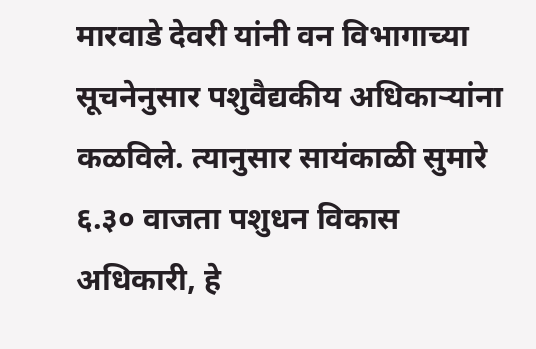मारवाडे देवरी यांनी वन विभागाच्या सूचनेनुसार पशुवैद्यकीय अधिकाऱ्यांना कळविले. त्यानुसार सायंकाळी सुमारे ६.३० वाजता पशुधन विकास अधिकारी, हे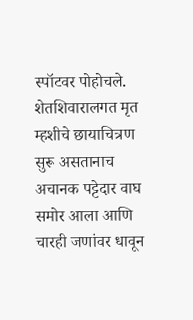स्पॉटवर पोहोचले. शेतशिवारालगत मृत म्हशीचे छायाचित्रण सुरू असतानाच अचानक पट्टेदार वाघ समोर आला आणि चारही जणांवर धावून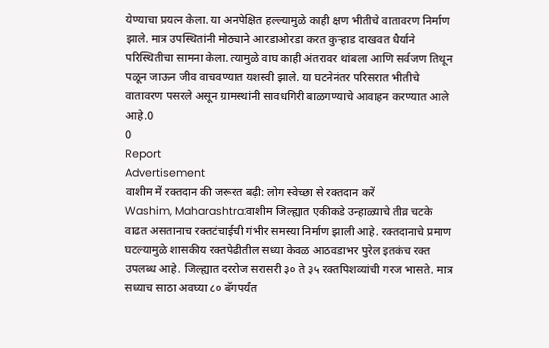येण्याचा प्रयत्न केला. या अनपेक्षित हल्ल्यामुळे काही क्षण भीतीचे वातावरण निर्माण झाले. मात्र उपस्थितांनी मोठ्याने आरडाओरडा करत कुऱ्हाड दाखवत धैर्याने परिस्थितीचा सामना केला. त्यामुळे वाघ काही अंतरावर थांबला आणि सर्वजण तिथून पळून जाऊन जीव वाचवण्यात यशस्वी झाले. या घटनेनंतर परिसरात भीतीचे वातावरण पसरले असून ग्रामस्थांनी सावधगिरी बाळगण्याचे आवाहन करण्यात आले आहे.0
0
Report
Advertisement
वाशीम में रक्तदान की जरूरत बढ़ी: लोग स्वेच्छा से रक्तदान करें
Washim, Maharashtra:वाशीम जिल्ह्यात एकीकडे उन्हाळ्याचे तीव्र चटके वाढत असतानाच रक्तटंचाईची गंभीर समस्या निर्माण झाली आहे. रक्तदानाचे प्रमाण घटल्यामुळे शासकीय रक्तपेढीतील सध्या केवळ आठवडाभर पुरेल इतकंच रक्त उपलब्ध आहे. जिल्ह्यात दररोज सरासरी ३० ते ३५ रक्तपिशव्यांची गरज भासते. मात्र सध्याच साठा अवघ्या ८० बॅगपर्यंत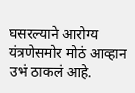घसरल्याने आरोग्य यंत्रणेसमोर मोठं आव्हान उभं ठाकलं आहे.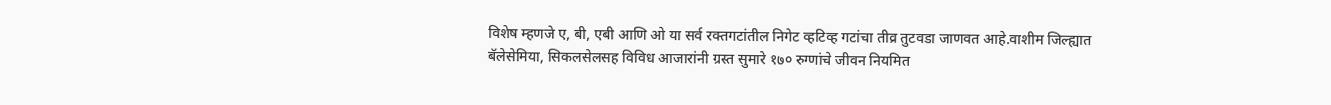विशेष म्हणजे ए, बी, एबी आणि ओ या सर्व रक्तगटांतील निगेट व्हटिव्ह गटांचा तीव्र तुटवडा जाणवत आहे.वाशीम जिल्ह्यात बॅलेसेमिया, सिकलसेलसह विविध आजारांनी ग्रस्त सुमारे १७० रुग्णांचे जीवन नियमित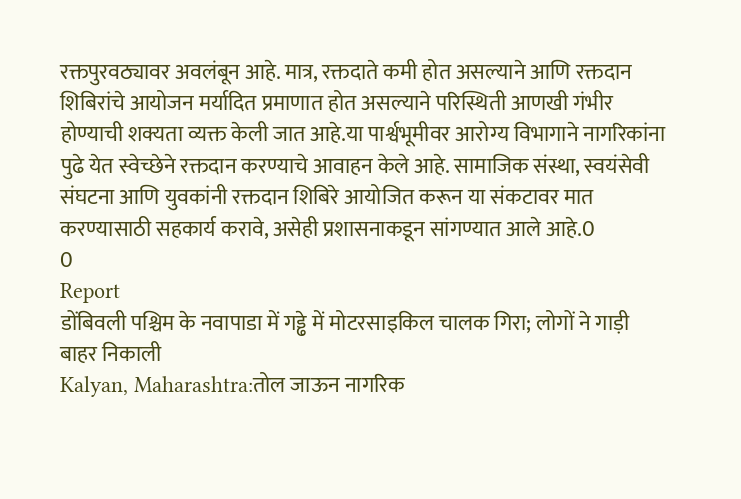रक्तपुरवठ्यावर अवलंबून आहे. मात्र, रक्तदाते कमी होत असल्याने आणि रक्तदान शिबिरांचे आयोजन मर्यादित प्रमाणात होत असल्याने परिस्थिती आणखी गंभीर होण्याची शक्यता व्यक्त केली जात आहे.या पार्श्वभूमीवर आरोग्य विभागाने नागरिकांना पुढे येत स्वेच्छेने रक्तदान करण्याचे आवाहन केले आहे. सामाजिक संस्था, स्वयंसेवी संघटना आणि युवकांनी रक्तदान शिबिरे आयोजित करून या संकटावर मात करण्यासाठी सहकार्य करावे, असेही प्रशासनाकडून सांगण्यात आले आहे.0
0
Report
डोंबिवली पश्चिम के नवापाडा में गड्ढे में मोटरसाइकिल चालक गिरा; लोगों ने गाड़ी बाहर निकाली
Kalyan, Maharashtra:तोल जाऊन नागरिक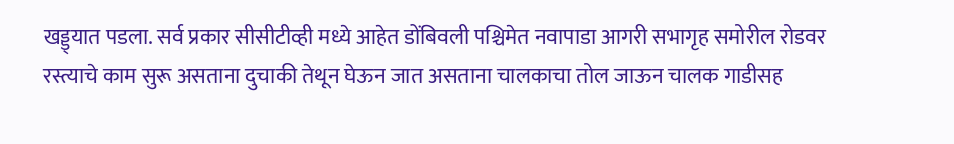खड्ड्यात पडला. सर्व प्रकार सीसीटीव्ही मध्ये आहेत डोंबिवली पश्चिमेत नवापाडा आगरी सभागृह समोरील रोडवर रस्त्याचे काम सुरू असताना दुचाकी तेथून घेऊन जात असताना चालकाचा तोल जाऊन चालक गाडीसह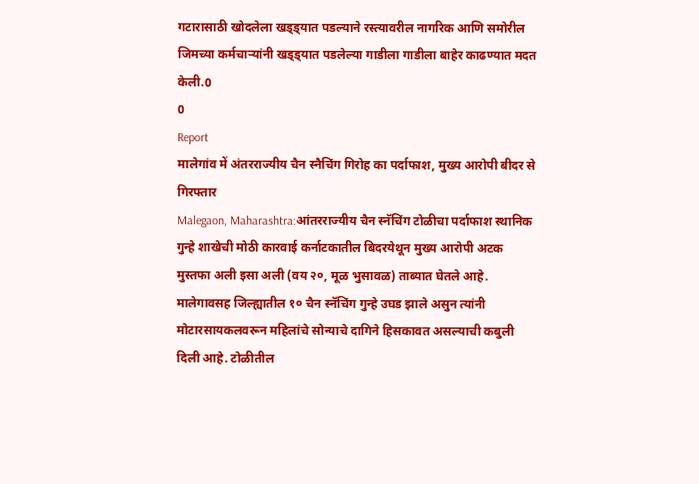गटारासाठी खोदलेला खड्ड्यात पडल्याने रस्त्यावरील नागरिक आणि समोरील जिमच्या कर्मचाऱ्यांनी खड्ड्यात पडलेल्या गाडीला गाडीला बाहेर काढण्यात मदत केली.0
0
Report
मालेगांव में अंतरराज्यीय चैन स्नैचिंग गिरोह का पर्दाफाश, मुख्य आरोपी बीदर से गिरफ्तार
Malegaon, Maharashtra:आंतरराज्यीय चैन स्नॅचिंग टोळीचा पर्दाफाश स्थानिक गुन्हे शाखेची मोठी कारवाई कर्नाटकातील बिदरयेथून मुख्य आरोपी अटक मुस्तफा अली इसा अली (वय २०, मूळ भुसावळ) ताब्यात घेतले आहे. मालेगावसह जिल्ह्यातील १० चैन स्नॅचिंग गुन्हे उघड झाले असुन त्यांनी मोटारसायकलवरून महिलांचे सोन्याचे दागिने हिसकावत असल्याची कबुली दिली आहे. टोळीतील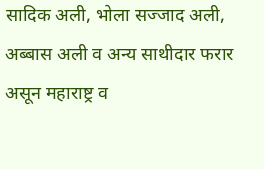सादिक अली, भोला सज्जाद अली, अब्बास अली व अन्य साथीदार फरार असून महाराष्ट्र व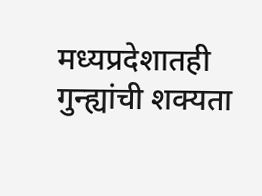मध्यप्रदेशातही गुन्ह्यांची शक्यता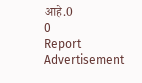आहे.0
0
Report
Advertisement